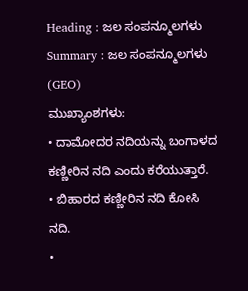Heading : ಜಲ ಸಂಪನ್ಮೂಲಗಳು
Summary : ಜಲ ಸಂಪನ್ಮೂಲಗಳು (GEO)
ಮುಖ್ಯಾಂಶಗಳು:
• ದಾಮೋದರ ನದಿಯನ್ನು ಬಂಗಾಳದ ಕಣ್ಣೀರಿನ ನದಿ ಎಂದು ಕರೆಯುತ್ತಾರೆ.
• ಬಿಹಾರದ ಕಣ್ಣೀರಿನ ನದಿ ಕೋಸಿ ನದಿ.
•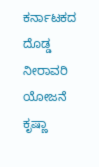ಕರ್ನಾಟಕದ ದೊಡ್ಡ ನೀರಾವರಿ ಯೋಜನೆ ಕೃಷ್ಣಾ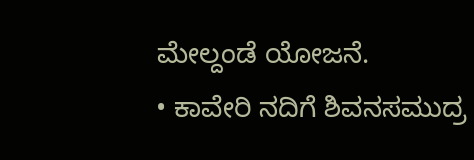ಮೇಲ್ದಂಡೆ ಯೋಜನೆ.
• ಕಾವೇರಿ ನದಿಗೆ ಶಿವನಸಮುದ್ರ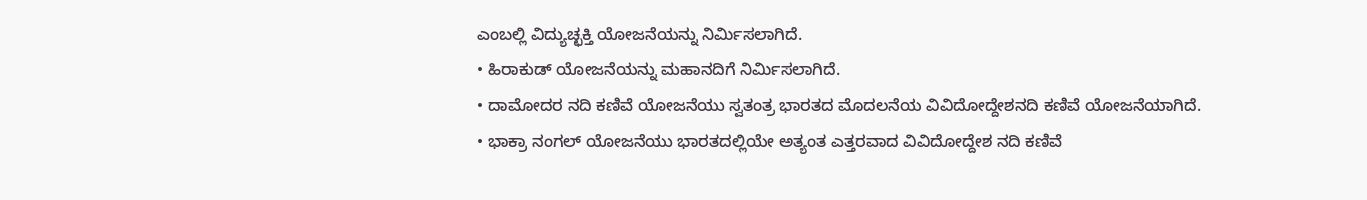ಎಂಬಲ್ಲಿ ವಿದ್ಯುಚ್ಛಕ್ತಿ ಯೋಜನೆಯನ್ನು ನಿರ್ಮಿಸಲಾಗಿದೆ.
• ಹಿರಾಕುಡ್ ಯೋಜನೆಯನ್ನು ಮಹಾನದಿಗೆ ನಿರ್ಮಿಸಲಾಗಿದೆ.
• ದಾಮೋದರ ನದಿ ಕಣಿವೆ ಯೋಜನೆಯು ಸ್ವತಂತ್ರ ಭಾರತದ ಮೊದಲನೆಯ ವಿವಿದೋದ್ದೇಶನದಿ ಕಣಿವೆ ಯೋಜನೆಯಾಗಿದೆ.
• ಭಾಕ್ರಾ ನಂಗಲ್ ಯೋಜನೆಯು ಭಾರತದಲ್ಲಿಯೇ ಅತ್ಯಂತ ಎತ್ತರವಾದ ವಿವಿದೋದ್ದೇಶ ನದಿ ಕಣಿವೆ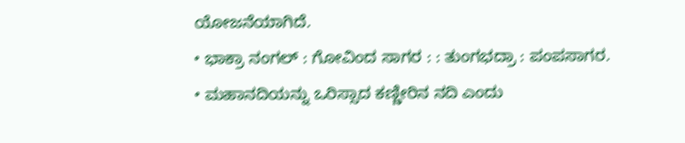ಯೋಜನೆಯಾಗಿದೆ.
• ಭಾಕ್ರಾ ನಂಗಲ್ : ಗೋವಿಂದ ಸಾಗರ : : ತುಂಗಭದ್ರಾ : ಪಂಪಸಾಗರ.
• ಮಹಾನದಿಯನ್ನು ಒರಿಸ್ಸಾದ ಕಣ್ಣೀರಿನ ನದಿ ಎಂದು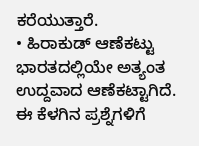ಕರೆಯುತ್ತಾರೆ.
• ಹಿರಾಕುಡ್ ಆಣೆಕಟ್ಟು ಭಾರತದಲ್ಲಿಯೇ ಅತ್ಯಂತ ಉದ್ದವಾದ ಆಣೆಕಟ್ಟಾಗಿದೆ.
ಈ ಕೆಳಗಿನ ಪ್ರಶ್ನೆಗಳಿಗೆ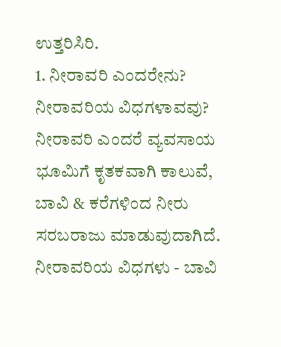ಉತ್ತರಿಸಿರಿ.
1. ನೀರಾವರಿ ಎಂದರೇನು? ನೀರಾವರಿಯ ವಿಧಗಳಾವವು?
ನೀರಾವರಿ ಎಂದರೆ ವ್ಯವಸಾಯ ಭೂಮಿಗೆ ಕೃತಕವಾಗಿ ಕಾಲುವೆ, ಬಾವಿ & ಕರೆಗಳಿಂದ ನೀರು ಸರಬರಾಜು ಮಾಡುವುದಾಗಿದೆ.
ನೀರಾವರಿಯ ವಿಧಗಳು - ಬಾವಿ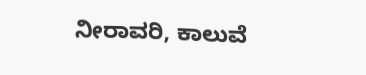ನೀರಾವರಿ, ಕಾಲುವೆ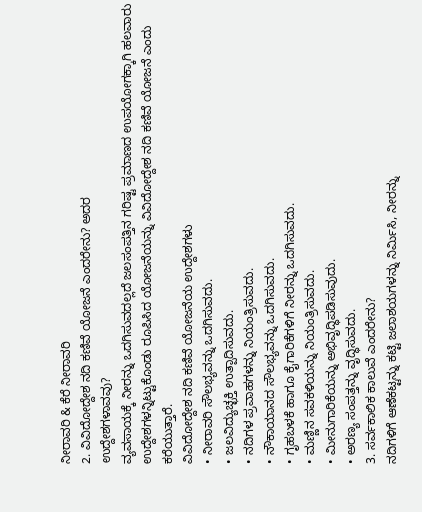ನೀರಾವರಿ & ಕೆರೆ ನೀರಾವರಿ
2. ವಿವಿದೋದ್ದೇಶ ನದಿ ಕಣಿವೆ ಯೋಜನೆ ಎಂದರೇನು? ಅದರ
ಉದ್ದೇಶಗಳಾವವು?
ವ್ಯವಸಾಯಕ್ಕೆ ನೀರನ್ನು ಒದಗಿಸುವದಲ್ಲದೆ ಜಲಸಂಪತ್ತಿನ ಗರಿಷ್ಟ ಪ್ರಮಾಣದ ಉಪಯೋಗಕ್ಕಾಗಿ ಹಲವಾರು ಉದ್ದೇಶಗಳನ್ನಿಟ್ಟುಕೊಂಡು ರೂಪಿಸಿದ ಯೋಜನೆಯನ್ನು ವಿವಿದೋದ್ದೇಶ ನದಿ ಕಣಿವೆ ಯೋಜನೆ ಎಂದು ಕರೆಯುತ್ತಾರೆ.
ವಿವಿದೋದ್ದೇಶ ನದಿ ಕಣಿವೆ ಯೋಜನೆಯ ಉದ್ದೇಶಗಳು
• ನೀರಾವರಿ ಸೌಲಭ್ಯವನ್ನು ಒದಗಿಸುವದು.
• ಜಲವಿದ್ಯುಚ್ಛಕ್ತಿ ಉತ್ಪಾದಿಸುವದು.
• ನದಿಗಳ ಪ್ರವಾಹಗಳನ್ನು ನಿಯಂತ್ರಿಸುವದು.
• ನೌಕಾಯಾನದ ಸೌಲಭ್ಯವನ್ನು ಒದಗಿಸುವದು.
• ಗೃಹಬಳಕೆ ಹಾಗೂ ಕೈಗಾರಿಕೆಗಳಿಗೆ ನೀರನ್ನು ಒದಗಿಸುವದು.
• ಮಣ್ಣಿನ ಸವಕಳಿಯನ್ನು ನಿಯಂತ್ರಿಸುವದು.
• ಮೀನುಗಾರಿಕೆಯನ್ನು ಅಭಿವೃದ್ಧಿಪಡಿಸುವುದು.
• ಅರಣ್ಯ ಸಂಪತ್ತನ್ನು ವೃದ್ಧಿಸುವದು.
3. ಸರ್ವಕಾಲಿಕ ಕಾಲುವೆ ಎಂದರೇನು?
ನದಿಗಳಿಗೆ ಆಣೆಕಟ್ಟನ್ನು ಕಟ್ಟಿ ಜಲಾಶಯಗಳನ್ನು ನಿರ್ಮಿಸಿ, ನೀರನ್ನು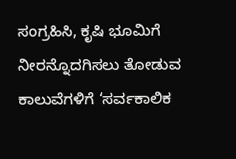ಸಂಗ್ರಹಿಸಿ, ಕೃಷಿ ಭೂಮಿಗೆ ನೀರನ್ನೊದಗಿಸಲು ತೋಡುವ ಕಾಲುವೆಗಳಿಗೆ ‘ಸರ್ವಕಾಲಿಕ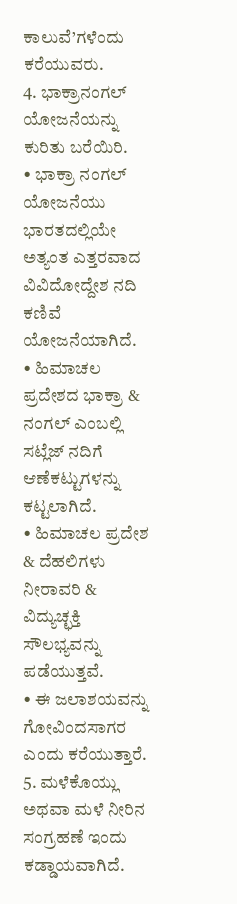ಕಾಲುವೆ’ಗಳೆಂದು ಕರೆಯುವರು.
4. ಭಾಕ್ರಾನಂಗಲ್ ಯೋಜನೆಯನ್ನು ಕುರಿತು ಬರೆಯಿರಿ.
• ಭಾಕ್ರಾ ನಂಗಲ್ ಯೋಜನೆಯು ಭಾರತದಲ್ಲಿಯೇ ಅತ್ಯಂತ ಎತ್ತರವಾದ ವಿವಿದೋದ್ದೇಶ ನದಿ ಕಣಿವೆ ಯೋಜನೆಯಾಗಿದೆ.
• ಹಿಮಾಚಲ ಪ್ರದೇಶದ ಭಾಕ್ರಾ & ನಂಗಲ್ ಎಂಬಲ್ಲಿ ಸಟ್ಲೆಜ್ ನದಿಗೆ ಆಣೆಕಟ್ಟುಗಳನ್ನು ಕಟ್ಟಲಾಗಿದೆ.
• ಹಿಮಾಚಲ ಪ್ರದೇಶ & ದೆಹಲಿಗಳು ನೀರಾವರಿ & ವಿದ್ಯುಚ್ಛಕ್ತಿ ಸೌಲಭ್ಯವನ್ನು ಪಡೆಯುತ್ತವೆ.
• ಈ ಜಲಾಶಯವನ್ನು ಗೋವಿಂದಸಾಗರ ಎಂದು ಕರೆಯುತ್ತಾರೆ.
5. ಮಳೆಕೊಯ್ಲು ಅಥವಾ ಮಳೆ ನೀರಿನ ಸಂಗ್ರಹಣೆ ಇಂದು ಕಡ್ಡಾಯವಾಗಿದೆ.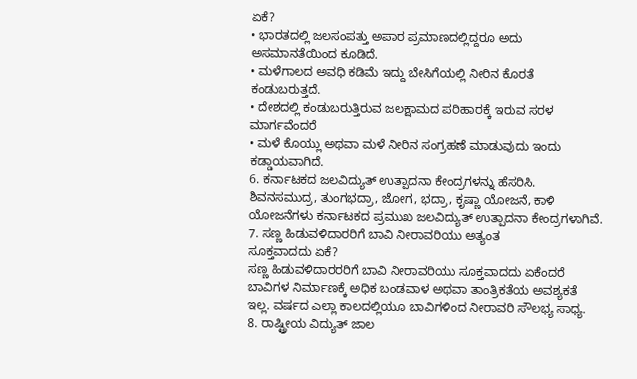ಏಕೆ?
• ಭಾರತದಲ್ಲಿ ಜಲಸಂಪತ್ತು ಅಪಾರ ಪ್ರಮಾಣದಲ್ಲಿದ್ದರೂ ಅದು ಅಸಮಾನತೆಯಿಂದ ಕೂಡಿದೆ.
• ಮಳೆಗಾಲದ ಅವಧಿ ಕಡಿಮೆ ಇದ್ದು ಬೇಸಿಗೆಯಲ್ಲಿ ನೀರಿನ ಕೊರತೆ ಕಂಡುಬರುತ್ತದೆ.
• ದೇಶದಲ್ಲಿ ಕಂಡುಬರುತ್ತಿರುವ ಜಲಕ್ಷಾಮದ ಪರಿಹಾರಕ್ಕೆ ಇರುವ ಸರಳ ಮಾರ್ಗವೆಂದರೆ
• ಮಳೆ ಕೊಯ್ಲು ಅಥವಾ ಮಳೆ ನೀರಿನ ಸಂಗ್ರಹಣೆ ಮಾಡುವುದು ಇಂದು ಕಡ್ಡಾಯವಾಗಿದೆ.
6. ಕರ್ನಾಟಕದ ಜಲವಿದ್ಯುತ್ ಉತ್ಪಾದನಾ ಕೇಂದ್ರಗಳನ್ನು ಹೆಸರಿಸಿ.
ಶಿವನಸಮುದ್ರ, ತುಂಗಭದ್ರಾ, ಜೋಗ, ಭದ್ರಾ, ಕೃಷ್ಣಾ ಯೋಜನೆ, ಕಾಳಿ ಯೋಜನೆಗಳು ಕರ್ನಾಟಕದ ಪ್ರಮುಖ ಜಲವಿದ್ಯುತ್ ಉತ್ಪಾದನಾ ಕೇಂದ್ರಗಳಾಗಿವೆ.
7. ಸಣ್ಣ ಹಿಡುವಳಿದಾರರಿಗೆ ಬಾವಿ ನೀರಾವರಿಯು ಅತ್ಯಂತ
ಸೂಕ್ತವಾದದು ಏಕೆ?
ಸಣ್ಣ ಹಿಡುವಳಿದಾರರರಿಗೆ ಬಾವಿ ನೀರಾವರಿಯು ಸೂಕ್ತವಾದದು ಏಕೆಂದರೆ ಬಾವಿಗಳ ನಿರ್ಮಾಣಕ್ಕೆ ಅಧಿಕ ಬಂಡವಾಳ ಅಥವಾ ತಾಂತ್ರಿಕತೆಯ ಅವಶ್ಯಕತೆ ಇಲ್ಲ. ವರ್ಷದ ಎಲ್ಲಾ ಕಾಲದಲ್ಲಿಯೂ ಬಾವಿಗಳಿಂದ ನೀರಾವರಿ ಸೌಲಭ್ಯ ಸಾಧ್ಯ.
8. ರಾಷ್ಟ್ರೀಯ ವಿದ್ಯುತ್ ಜಾಲ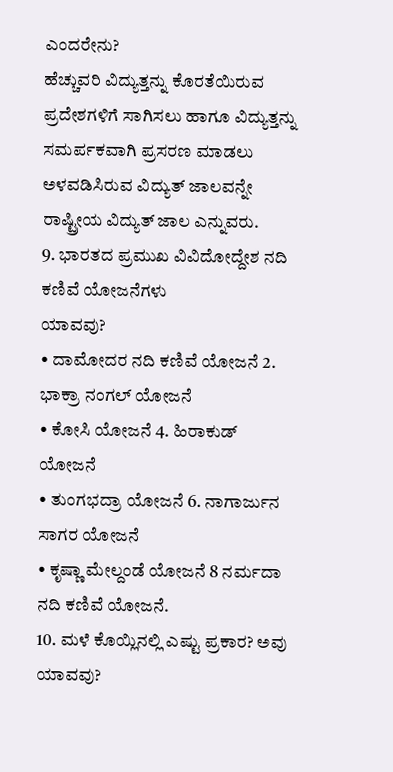ಎಂದರೇನು?
ಹೆಚ್ಚುವರಿ ವಿದ್ಯುತ್ತನ್ನು ಕೊರತೆಯಿರುವ ಪ್ರದೇಶಗಳಿಗೆ ಸಾಗಿಸಲು ಹಾಗೂ ವಿದ್ಯುತ್ತನ್ನು ಸಮರ್ಪಕವಾಗಿ ಪ್ರಸರಣ ಮಾಡಲು ಅಳವಡಿಸಿರುವ ವಿದ್ಯುತ್ ಜಾಲವನ್ನೇ ರಾಷ್ಟ್ರೀಯ ವಿದ್ಯುತ್ ಜಾಲ ಎನ್ನುವರು.
9. ಭಾರತದ ಪ್ರಮುಖ ವಿವಿದೋದ್ದೇಶ ನದಿ ಕಣಿವೆ ಯೋಜನೆಗಳು
ಯಾವವು?
• ದಾಮೋದರ ನದಿ ಕಣಿವೆ ಯೋಜನೆ 2. ಭಾಕ್ರಾ ನಂಗಲ್ ಯೋಜನೆ
• ಕೋಸಿ ಯೋಜನೆ 4. ಹಿರಾಕುಡ್ ಯೋಜನೆ
• ತುಂಗಭದ್ರಾ ಯೋಜನೆ 6. ನಾಗಾರ್ಜುನ ಸಾಗರ ಯೋಜನೆ
• ಕೃಷ್ಣಾ ಮೇಲ್ದಂಡೆ ಯೋಜನೆ 8 ನರ್ಮದಾ ನದಿ ಕಣಿವೆ ಯೋಜನೆ.
10. ಮಳೆ ಕೊಯ್ಲಿನಲ್ಲಿ ಎಷ್ಟು ಪ್ರಕಾರ? ಅವು ಯಾವವು?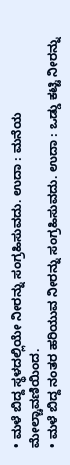• ಮಳೆ ಬಿದ್ದ ಸ್ಥಳದಲ್ಲಿಯೇ ನೀರನ್ನು ಸಂಗ್ರಹಿಸುವದು. ಉದಾ : ಮನೆಯ ಮೇಲ್ಚಾವಣಿಯಿಂದ.
• ಮಳೆ ಬಿದ್ದ ನಂತರ ಹರಿಯುವ ನೀರನ್ನು ಸಂಗ್ರಹಿಸುವದು. ಉದಾ : ಒಡ್ಡು ಕಟ್ಟಿ ನೀರನ್ನು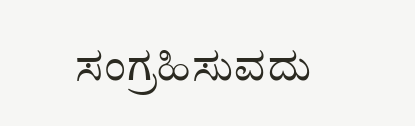ಸಂಗ್ರಹಿಸುವದು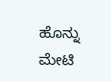ಹೊನ್ನು ಮೇಟಿ